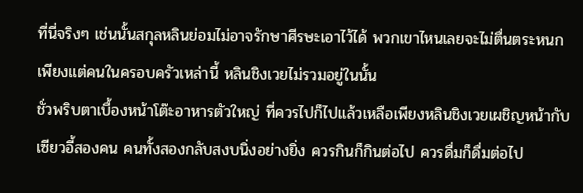ที่นี่จริงๆ เช่นนั้นสกุลหลินย่อมไม่อาจรักษาศีรษะเอาไว้ได้ พวกเขาไหนเลยจะไม่ตื่นตระหนก
เพียงแต่คนในครอบครัวเหล่านี้ หลินชิงเวยไม่รวมอยู่ในนั้น
ชั่วพริบตาเบื้องหน้าโต๊ะอาหารตัวใหญ่ ที่ควรไปก็ไปแล้วเหลือเพียงหลินชิงเวยเผชิญหน้ากับเซียวอี้สองคน คนทั้งสองกลับสงบนิ่งอย่างยิ่ง ควรกินก็กินต่อไป ควรดื่มก็ดื่มต่อไป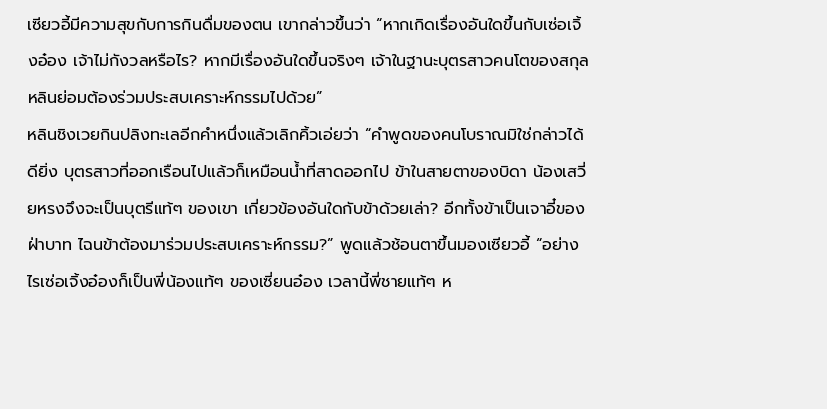เซียวอี้มีความสุขกับการกินดื่มของตน เขากล่าวขึ้นว่า “หากเกิดเรื่องอันใดขึ้นกับเซ่อเจิ้งอ๋อง เจ้าไม่กังวลหรือไร? หากมีเรื่องอันใดขึ้นจริงๆ เจ้าในฐานะบุตรสาวคนโตของสกุลหลินย่อมต้องร่วมประสบเคราะห์กรรมไปด้วย”
หลินชิงเวยกินปลิงทะเลอีกคำหนึ่งแล้วเลิกคิ้วเอ่ยว่า “คำพูดของคนโบราณมิใช่กล่าวได้ดียิ่ง บุตรสาวที่ออกเรือนไปแล้วก็เหมือนน้ำที่สาดออกไป ข้าในสายตาของบิดา น้องเสวี่ยหรงจึงจะเป็นบุตรีแท้ๆ ของเขา เกี่ยวข้องอันใดกับข้าด้วยเล่า? อีกทั้งข้าเป็นเจาอี๋ของฝ่าบาท ไฉนข้าต้องมาร่วมประสบเคราะห์กรรม?” พูดแล้วช้อนตาขึ้นมองเซียวอี้ “อย่างไรเซ่อเจิ้งอ๋องก็เป็นพี่น้องแท้ๆ ของเซี่ยนอ๋อง เวลานี้พี่ชายแท้ๆ ห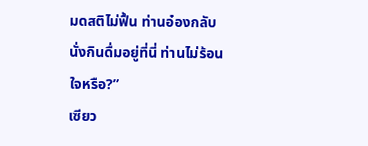มดสติไม่ฟื้น ท่านอ๋องกลับนั่งกินดื่มอยู่ที่นี่ ท่านไม่ร้อนใจหรือ?”
เซียว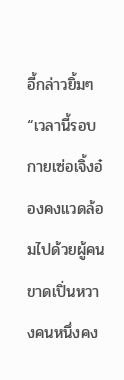อี้กล่าวยิ้มๆ “เวลานี้รอบกายเซ่อเจิ้งอ๋องคงแวดล้อมไปด้วยผู้คน ขาดเปิ่นหวางคนหนึ่งคง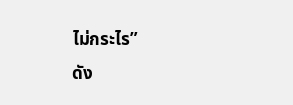ไม่กระไร”
ดัง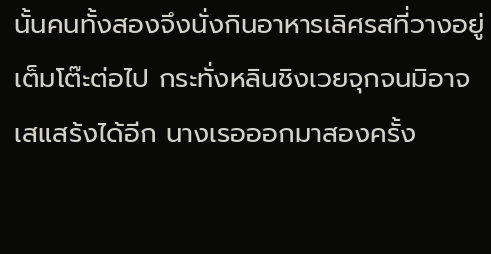นั้นคนทั้งสองจึงนั่งกินอาหารเลิศรสที่วางอยู่เต็มโต๊ะต่อไป กระทั่งหลินชิงเวยจุกจนมิอาจเสแสร้งได้อีก นางเรอออกมาสองครั้ง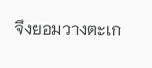จึงยอมวางตะเก